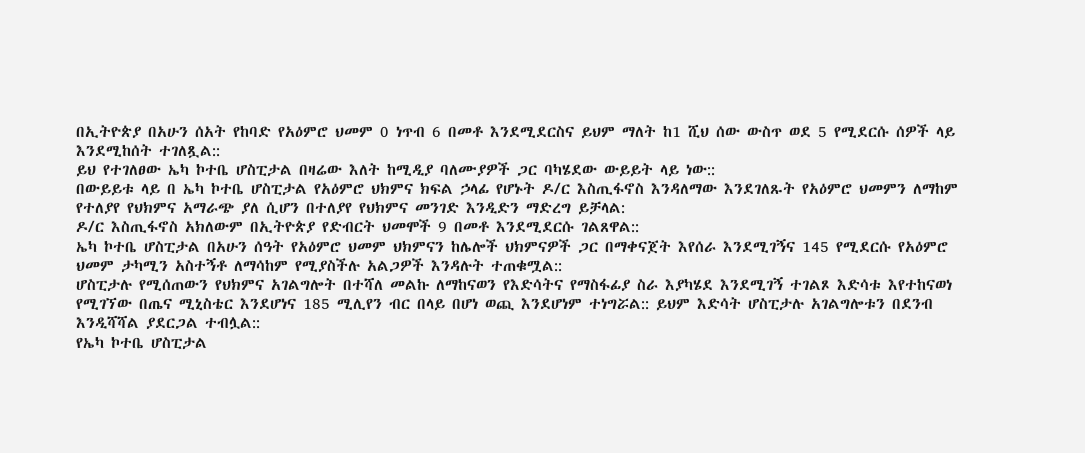በኢትዮጵያ በአሁን ሰአት የከባድ የአዕምሮ ህመም 0 ነጥብ 6 በመቶ እንደሚደርስና ይህም ማለት ከ1 ሺህ ሰው ውስጥ ወደ 5 የሚደርሱ ሰዎች ላይ እንደሚከሰት ተገለጿል::
ይህ የተገለፀው ኤካ ኮተቤ ሆስፒታል በዛሬው እለት ከሚዲያ ባለሙያዎች ጋር ባካሄደው ውይይት ላይ ነው::
በውይይቱ ላይ በ ኤካ ኮተቤ ሆስፒታል የአዕምሮ ህክምና ክፍል ኃላፊ የሆኑት ዶ/ር እስጢፋኖስ እንዳለማው እንደገለጹት የአዕምሮ ህመምን ለማከም የተለያየ የህክምና አማራጭ ያለ ሲሆን በተለያየ የህክምና መንገድ እንዲድን ማድረግ ይቻላል:
ዶ/ር እስጢፋኖስ አክለውም በኢትዮጵያ የድብርት ህመሞች 9 በመቶ እንደሚደርሱ ገልጸዋል::
ኤካ ኮተቤ ሆስፒታል በአሁን ሰዓት የአዕምሮ ህመም ህክምናን ከሌሎች ህክምናዎች ጋር በማቀናጀት እየሰራ እንደሚገኝና 145 የሚደርሱ የአዕምሮ ህመም ታካሚን አስተኝቶ ለማሳከም የሚያስችሉ አልጋዎች እንዳሉት ተጠቁሟል::
ሆስፒታሉ የሚሰጠውን የህክምና አገልግሎት በተሻለ መልኩ ለማከናወን የእድሳትና የማስፋፊያ ስራ እያካሄደ እንደሚገኝ ተገልጾ እድሳቱ እየተከናወነ የሚገኘው በጤና ሚኒስቴር እንደሆነና 185 ሚሊየን ብር በላይ በሆነ ወጪ እንደሆነም ተነግሯል:: ይህም እድሳት ሆስፒታሉ አገልግሎቱን በደንብ እንዲሻሻል ያደርጋል ተብሏል::
የኤካ ኮተቤ ሆስፒታል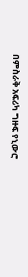በምስራቅ አፍሪካ ግዙፍ የኒውሮ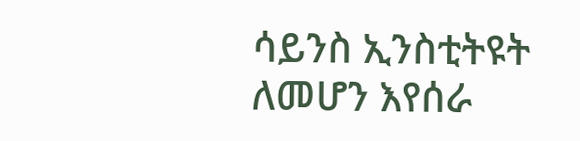ሳይንስ ኢንስቲትዩት ለመሆን እየሰራ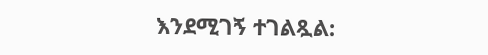እንደሚገኝ ተገልጿል: